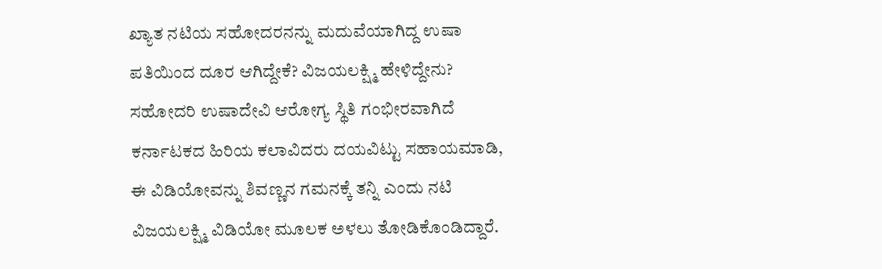ಖ್ಯಾತ ನಟಿಯ ಸಹೋದರನನ್ನು ಮದುವೆಯಾಗಿದ್ದ ಉಷಾ ಪತಿಯಿಂದ ದೂರ ಆಗಿದ್ದೇಕೆ? ವಿಜಯಲಕ್ಷ್ಮಿ ಹೇಳಿದ್ದೇನು?
ಸಹೋದರಿ ಉಷಾದೇವಿ ಆರೋಗ್ಯ ಸ್ಥಿತಿ ಗಂಭೀರವಾಗಿದೆ ಕರ್ನಾಟಕದ ಹಿರಿಯ ಕಲಾವಿದರು ದಯವಿಟ್ಟು ಸಹಾಯಮಾಡಿ, ಈ ವಿಡಿಯೋವನ್ನು ಶಿವಣ್ಣನ ಗಮನಕ್ಕೆ ತನ್ನಿ ಎಂದು ನಟಿ ವಿಜಯಲಕ್ಷ್ಮಿ ವಿಡಿಯೋ ಮೂಲಕ ಅಳಲು ತೋಡಿಕೊಂಡಿದ್ದಾರೆ.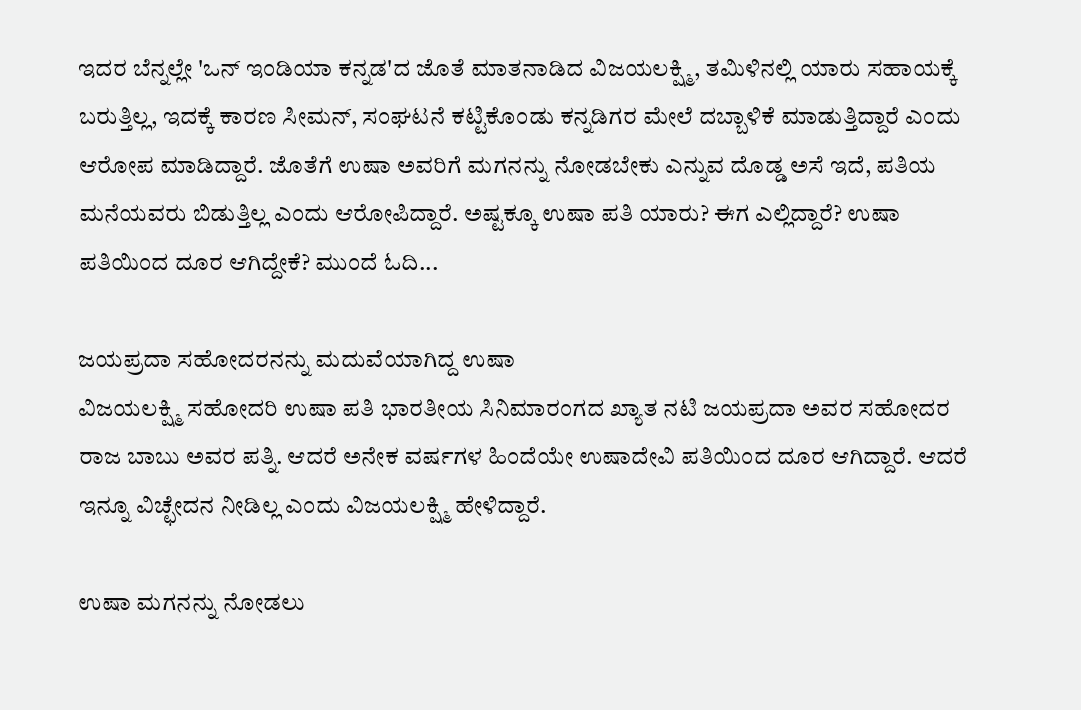ಇದರ ಬೆನ್ನಲ್ಲೇ 'ಒನ್ ಇಂಡಿಯಾ ಕನ್ನಡ'ದ ಜೊತೆ ಮಾತನಾಡಿದ ವಿಜಯಲಕ್ಷ್ಮಿ, ತಮಿಳಿನಲ್ಲಿ ಯಾರು ಸಹಾಯಕ್ಕೆ ಬರುತ್ತಿಲ್ಲ, ಇದಕ್ಕೆ ಕಾರಣ ಸೀಮನ್, ಸಂಘಟನೆ ಕಟ್ಟಿಕೊಂಡು ಕನ್ನಡಿಗರ ಮೇಲೆ ದಬ್ಬಾಳಿಕೆ ಮಾಡುತ್ತಿದ್ದಾರೆ ಎಂದು ಆರೋಪ ಮಾಡಿದ್ದಾರೆ. ಜೊತೆಗೆ ಉಷಾ ಅವರಿಗೆ ಮಗನನ್ನು ನೋಡಬೇಕು ಎನ್ನುವ ದೊಡ್ಡ ಅಸೆ ಇದೆ, ಪತಿಯ ಮನೆಯವರು ಬಿಡುತ್ತಿಲ್ಲ ಎಂದು ಆರೋಪಿದ್ದಾರೆ. ಅಷ್ಟಕ್ಕೂ ಉಷಾ ಪತಿ ಯಾರು? ಈಗ ಎಲ್ಲಿದ್ದಾರೆ? ಉಷಾ ಪತಿಯಿಂದ ದೂರ ಆಗಿದ್ದೇಕೆ? ಮುಂದೆ ಓದಿ...

ಜಯಪ್ರದಾ ಸಹೋದರನನ್ನು ಮದುವೆಯಾಗಿದ್ದ ಉಷಾ
ವಿಜಯಲಕ್ಷ್ಮಿ ಸಹೋದರಿ ಉಷಾ ಪತಿ ಭಾರತೀಯ ಸಿನಿಮಾರಂಗದ ಖ್ಯಾತ ನಟಿ ಜಯಪ್ರದಾ ಅವರ ಸಹೋದರ ರಾಜ ಬಾಬು ಅವರ ಪತ್ನಿ. ಆದರೆ ಅನೇಕ ವರ್ಷಗಳ ಹಿಂದೆಯೇ ಉಷಾದೇವಿ ಪತಿಯಿಂದ ದೂರ ಆಗಿದ್ದಾರೆ. ಆದರೆ ಇನ್ನೂ ವಿಚ್ಛೇದನ ನೀಡಿಲ್ಲ ಎಂದು ವಿಜಯಲಕ್ಷ್ಮಿ ಹೇಳಿದ್ದಾರೆ.

ಉಷಾ ಮಗನನ್ನು ನೋಡಲು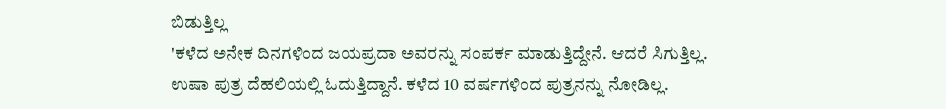ಬಿಡುತ್ತಿಲ್ಲ
'ಕಳೆದ ಅನೇಕ ದಿನಗಳಿಂದ ಜಯಪ್ರದಾ ಅವರನ್ನು ಸಂಪರ್ಕ ಮಾಡುತ್ತಿದ್ದೇನೆ. ಆದರೆ ಸಿಗುತ್ತಿಲ್ಲ. ಉಷಾ ಪುತ್ರ ದೆಹಲಿಯಲ್ಲಿ ಓದುತ್ತಿದ್ದಾನೆ. ಕಳೆದ 10 ವರ್ಷಗಳಿಂದ ಪುತ್ರನನ್ನು ನೋಡಿಲ್ಲ.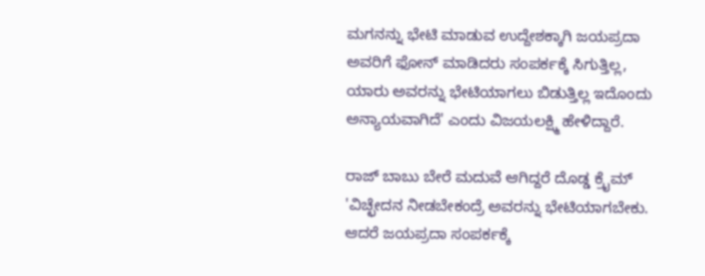ಮಗನನ್ನು ಭೇಟಿ ಮಾಡುವ ಉದ್ದೇಶಕ್ಕಾಗಿ ಜಯಪ್ರದಾ ಅವರಿಗೆ ಫೋನ್ ಮಾಡಿದರು ಸಂಪರ್ಕಕ್ಕೆ ಸಿಗುತ್ತಿಲ್ಲ, ಯಾರು ಅವರನ್ನು ಭೇಟಿಯಾಗಲು ಬಿಡುತ್ತಿಲ್ಲ ಇದೊಂದು ಅನ್ಯಾಯವಾಗಿದೆ' ಎಂದು ವಿಜಯಲಕ್ಷ್ಮಿ ಹೇಳಿದ್ದಾರೆ.

ರಾಜ್ ಬಾಬು ಬೇರೆ ಮದುವೆ ಆಗಿದ್ದರೆ ದೊಡ್ಡ ಕ್ರೈಮ್
'ವಿಚ್ಛೇದನ ನೀಡಬೇಕಂದ್ರೆ ಅವರನ್ನು ಭೇಟಿಯಾಗಬೇಕು. ಆದರೆ ಜಯಪ್ರದಾ ಸಂಪರ್ಕಕ್ಕೆ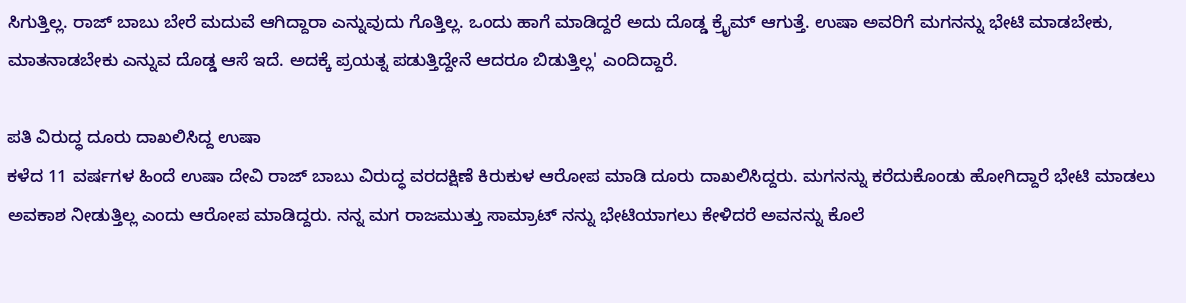ಸಿಗುತ್ತಿಲ್ಲ. ರಾಜ್ ಬಾಬು ಬೇರೆ ಮದುವೆ ಆಗಿದ್ದಾರಾ ಎನ್ನುವುದು ಗೊತ್ತಿಲ್ಲ. ಒಂದು ಹಾಗೆ ಮಾಡಿದ್ದರೆ ಅದು ದೊಡ್ಡ ಕ್ರೈಮ್ ಆಗುತ್ತೆ. ಉಷಾ ಅವರಿಗೆ ಮಗನನ್ನು ಭೇಟಿ ಮಾಡಬೇಕು, ಮಾತನಾಡಬೇಕು ಎನ್ನುವ ದೊಡ್ಡ ಆಸೆ ಇದೆ. ಅದಕ್ಕೆ ಪ್ರಯತ್ನ ಪಡುತ್ತಿದ್ದೇನೆ ಆದರೂ ಬಿಡುತ್ತಿಲ್ಲ' ಎಂದಿದ್ದಾರೆ.

ಪತಿ ವಿರುದ್ಧ ದೂರು ದಾಖಲಿಸಿದ್ದ ಉಷಾ
ಕಳೆದ 11 ವರ್ಷಗಳ ಹಿಂದೆ ಉಷಾ ದೇವಿ ರಾಜ್ ಬಾಬು ವಿರುದ್ಧ ವರದಕ್ಷಿಣೆ ಕಿರುಕುಳ ಆರೋಪ ಮಾಡಿ ದೂರು ದಾಖಲಿಸಿದ್ದರು. ಮಗನನ್ನು ಕರೆದುಕೊಂಡು ಹೋಗಿದ್ದಾರೆ ಭೇಟಿ ಮಾಡಲು ಅವಕಾಶ ನೀಡುತ್ತಿಲ್ಲ ಎಂದು ಆರೋಪ ಮಾಡಿದ್ದರು. ನನ್ನ ಮಗ ರಾಜಮುತ್ತು ಸಾಮ್ರಾಟ್ ನನ್ನು ಭೇಟಿಯಾಗಲು ಕೇಳಿದರೆ ಅವನನ್ನು ಕೊಲೆ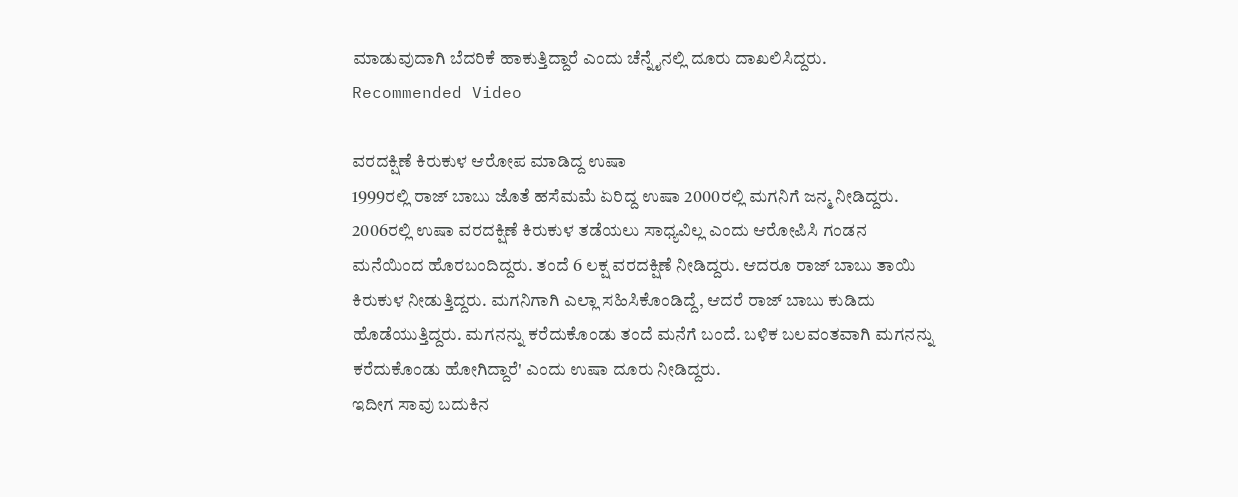ಮಾಡುವುದಾಗಿ ಬೆದರಿಕೆ ಹಾಕುತ್ತಿದ್ದಾರೆ ಎಂದು ಚೆನ್ನೈನಲ್ಲಿ ದೂರು ದಾಖಲಿಸಿದ್ದರು.
Recommended Video

ವರದಕ್ಷಿಣೆ ಕಿರುಕುಳ ಆರೋಪ ಮಾಡಿದ್ದ ಉಷಾ
1999ರಲ್ಲಿ ರಾಜ್ ಬಾಬು ಜೊತೆ ಹಸೆಮಮೆ ಏರಿದ್ದ ಉಷಾ 2000ರಲ್ಲಿ ಮಗನಿಗೆ ಜನ್ಮ ನೀಡಿದ್ದರು. 2006ರಲ್ಲಿ ಉಷಾ ವರದಕ್ಷಿಣೆ ಕಿರುಕುಳ ತಡೆಯಲು ಸಾಧ್ಯವಿಲ್ಲ ಎಂದು ಆರೋಪಿಸಿ ಗಂಡನ ಮನೆಯಿಂದ ಹೊರಬಂದಿದ್ದರು. ತಂದೆ 6 ಲಕ್ಷ ವರದಕ್ಷಿಣೆ ನೀಡಿದ್ದರು. ಆದರೂ ರಾಜ್ ಬಾಬು ತಾಯಿ ಕಿರುಕುಳ ನೀಡುತ್ತಿದ್ದರು. ಮಗನಿಗಾಗಿ ಎಲ್ಲಾ ಸಹಿಸಿಕೊಂಡಿದ್ದೆ, ಆದರೆ ರಾಜ್ ಬಾಬು ಕುಡಿದು ಹೊಡೆಯುತ್ತಿದ್ದರು. ಮಗನನ್ನು ಕರೆದುಕೊಂಡು ತಂದೆ ಮನೆಗೆ ಬಂದೆ. ಬಳಿಕ ಬಲವಂತವಾಗಿ ಮಗನನ್ನು ಕರೆದುಕೊಂಡು ಹೋಗಿದ್ದಾರೆ' ಎಂದು ಉಷಾ ದೂರು ನೀಡಿದ್ದರು.
ಇದೀಗ ಸಾವು ಬದುಕಿನ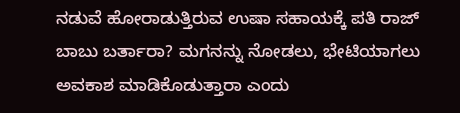ನಡುವೆ ಹೋರಾಡುತ್ತಿರುವ ಉಷಾ ಸಹಾಯಕ್ಕೆ ಪತಿ ರಾಜ್ ಬಾಬು ಬರ್ತಾರಾ? ಮಗನನ್ನು ನೋಡಲು, ಭೇಟಿಯಾಗಲು ಅವಕಾಶ ಮಾಡಿಕೊಡುತ್ತಾರಾ ಎಂದು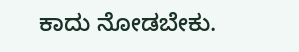ಕಾದು ನೋಡಬೇಕು.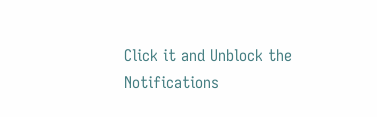Click it and Unblock the Notifications